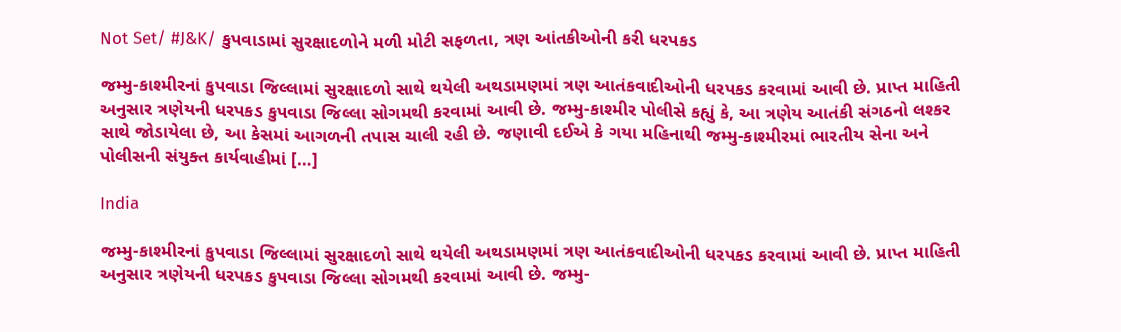Not Set/ #J&K/ કુપવાડામાં સુરક્ષાદળોને મળી મોટી સફળતા, ત્રણ આંતકીઓની કરી ધરપકડ

જમ્મુ-કાશ્મીરનાં કુપવાડા જિલ્લામાં સુરક્ષાદળો સાથે થયેલી અથડામણમાં ત્રણ આતંકવાદીઓની ધરપકડ કરવામાં આવી છે. પ્રાપ્ત માહિતી અનુસાર ત્રણેયની ધરપકડ કુપવાડા જિલ્લા સોગમથી કરવામાં આવી છે. જમ્મુ-કાશ્મીર પોલીસે કહ્યું કે, આ ત્રણેય આતંકી સંગઠનો લશ્કર સાથે જોડાયેલા છે, આ કેસમાં આગળની તપાસ ચાલી રહી છે. જણાવી દઈએ કે ગયા મહિનાથી જમ્મુ-કાશ્મીરમાં ભારતીય સેના અને પોલીસની સંયુક્ત કાર્યવાહીમાં […]

India

જમ્મુ-કાશ્મીરનાં કુપવાડા જિલ્લામાં સુરક્ષાદળો સાથે થયેલી અથડામણમાં ત્રણ આતંકવાદીઓની ધરપકડ કરવામાં આવી છે. પ્રાપ્ત માહિતી અનુસાર ત્રણેયની ધરપકડ કુપવાડા જિલ્લા સોગમથી કરવામાં આવી છે. જમ્મુ-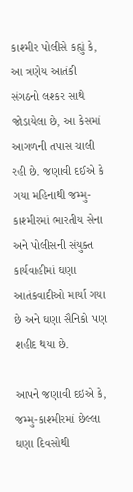કાશ્મીર પોલીસે કહ્યું કે, આ ત્રણેય આતંકી સંગઠનો લશ્કર સાથે જોડાયેલા છે, આ કેસમાં આગળની તપાસ ચાલી રહી છે. જણાવી દઈએ કે ગયા મહિનાથી જમ્મુ-કાશ્મીરમાં ભારતીય સેના અને પોલીસની સંયુક્ત કાર્યવાહીમાં ઘણા આતંકવાદીઓ માર્યા ગયા છે અને ઘણા સૈનિકો પણ શહીદ થયા છે.

આપને જણાવી દઇએ કે, જમ્મુ-કાશ્મીરમાં છેલ્લા ઘણા દિવસોથી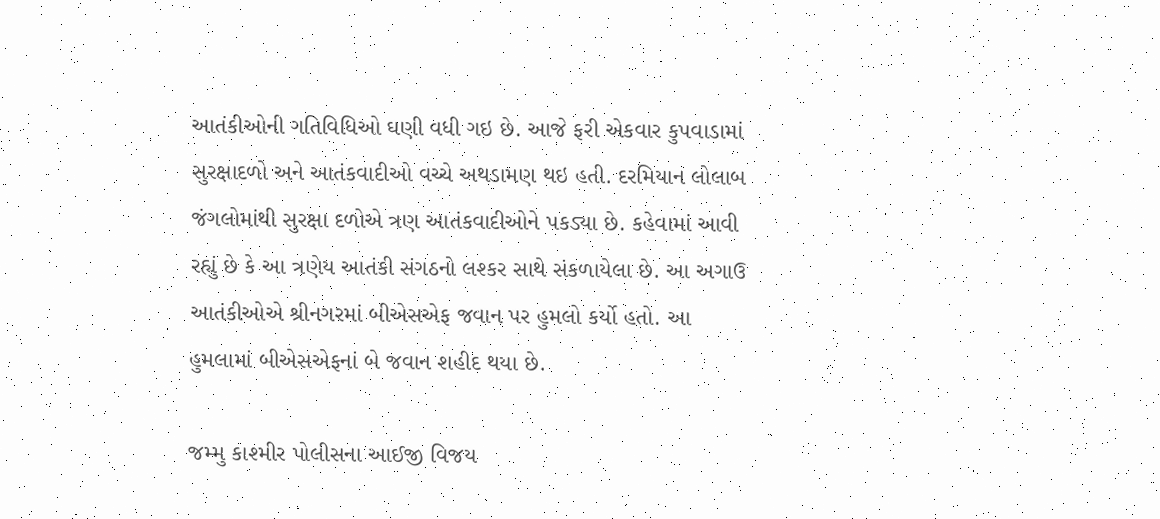આતંકીઓની ગતિવિધિઓ ઘણી વધી ગઇ છે. આજે ફરી એકવાર કુપવાડામાં સુરક્ષાદળો અને આતંકવાદીઓ વચ્ચે અથડામણ થઇ હતી. દરમિયાન લોલાબ જંગલોમાંથી સુરક્ષા દળોએ ત્રણ આતંકવાદીઓને પકડ્યા છે. કહેવામાં આવી રહ્યું છે કે આ ત્રણેય આતંકી સંગઠનો લશ્કર સાથે સંકળાયેલા છે. આ અગાઉ આતંકીઓએ શ્રીનગરમાં બીએસએફ જવાન પર હુમલો કર્યો હતો. આ હુમલામાં બીએસએફનાં બે જવાન શહીદ થયા છે.

જમ્મુ કાશ્મીર પોલીસના આઈજી વિજય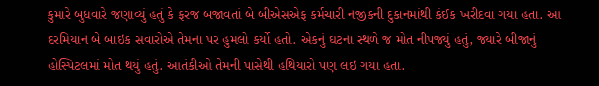કુમારે બુધવારે જણાવ્યું હતું કે ફરજ બજાવતાં બે બીએસએફ કર્મચારી નજીકની દુકાનમાંથી કંઈક ખરીદવા ગયા હતા. આ દરમિયાન બે બાઇક સવારોએ તેમના પર હુમલો કર્યો હતો. એકનું ઘટના સ્થળે જ મોત નીપજ્યું હતું, જ્યારે બીજાનું હોસ્પિટલમાં મોત થયું હતું. આતંકીઓ તેમની પાસેથી હથિયારો પણ લઇ ગયા હતા.